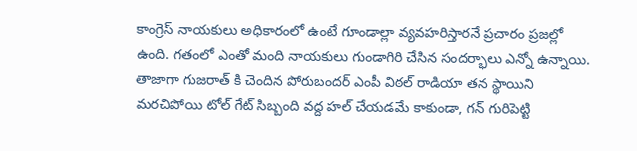కాంగ్రెస్ నాయకులు అధికారంలో ఉంటే గూండాల్లా వ్యవహరిస్తారనే ప్రచారం ప్రజల్లో ఉంది. గతంలో ఎంతో మంది నాయకులు గుండాగిరి చేసిన సందర్భాలు ఎన్నో ఉన్నాయి. తాజాగా గుజరాత్ కి చెందిన పోరుబందర్ ఎంపీ విఠల్ రాడియా తన స్థాయిని మరచిపోయి టోల్ గేట్ సిబ్బంది వద్ద హల్ చేయడమే కాకుండా, గన్ గురిపెట్టి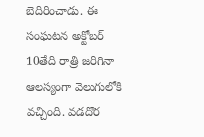బెదిరించాడు. ఈ సంఘటన అక్టోబర్ 10తేది రాత్రి జరిగినా ఆలస్యంగా వెలుగులోకి వచ్చింది. వడదొర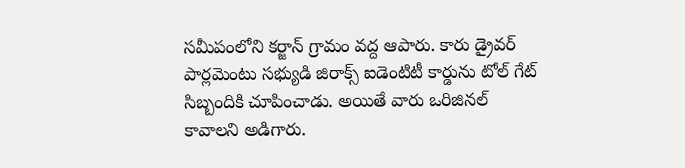సమీపంలోని కర్జాన్ గ్రామం వద్ద ఆపారు. కారు డ్రైవర్ పార్లమెంటు సభ్యుడి జిరాక్స్ ఐడెంటిటీ కార్డును టోల్ గేట్ సిబ్బందికి చూపించాడు. అయితే వారు ఒరిజినల్ కావాలని అడిగారు.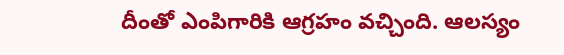దీంతో ఎంపిగారికి ఆగ్రహం వచ్చింది. ఆలస్యం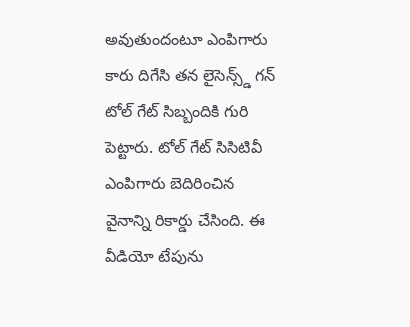అవుతుందంటూ ఎంపిగారు కారు దిగేసి తన లైసెన్స్డ్ గన్ టోల్ గేట్ సిబ్బందికి గురి పెట్టారు. టోల్ గేట్ సిసిటివీ ఎంపిగారు బెదిరించిన వైనాన్ని రికార్డు చేసింది. ఈ వీడియో టేపును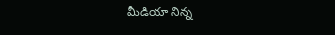మీడియా నిన్న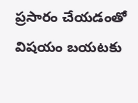ప్రసారం చేయడంతో విషయం బయటకు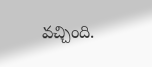వచ్చింది.